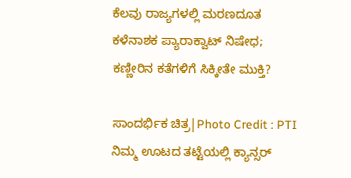ಕೆಲವು ರಾಜ್ಯಗಳಲ್ಲಿ ಮರಣದೂತ ಕಳೆನಾಶಕ ಪ್ಯಾರಾಕ್ವಾಟ್ ನಿಷೇಧ; ಕಣ್ಣೀರಿನ ಕತೆಗಳಿಗೆ ಸಿಕ್ಕೀತೇ ಮುಕ್ತಿ?

ಸಾಂದರ್ಭಿಕ ಚಿತ್ರ|Photo Credit : PTI
ನಿಮ್ಮ ಊಟದ ತಟ್ಟೆಯಲ್ಲಿ ಕ್ಯಾನ್ಸರ್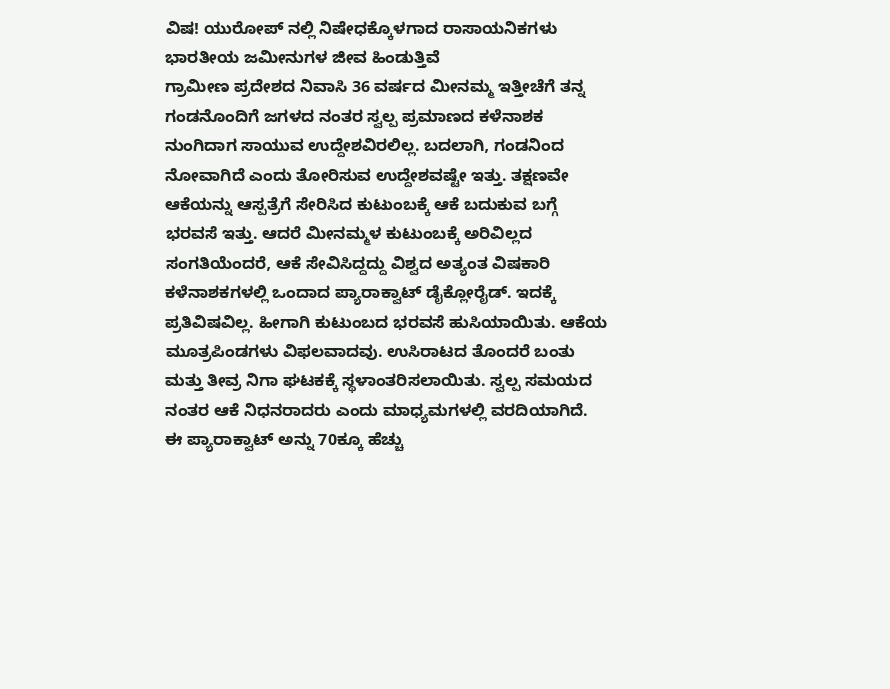ವಿಷ! ಯುರೋಪ್ ನಲ್ಲಿ ನಿಷೇಧಕ್ಕೊಳಗಾದ ರಾಸಾಯನಿಕಗಳು ಭಾರತೀಯ ಜಮೀನುಗಳ ಜೀವ ಹಿಂಡುತ್ತಿವೆ
ಗ್ರಾಮೀಣ ಪ್ರದೇಶದ ನಿವಾಸಿ 36 ವರ್ಷದ ಮೀನಮ್ಮ ಇತ್ತೀಚೆಗೆ ತನ್ನ ಗಂಡನೊಂದಿಗೆ ಜಗಳದ ನಂತರ ಸ್ವಲ್ಪ ಪ್ರಮಾಣದ ಕಳೆನಾಶಕ ನುಂಗಿದಾಗ ಸಾಯುವ ಉದ್ದೇಶವಿರಲಿಲ್ಲ. ಬದಲಾಗಿ, ಗಂಡನಿಂದ ನೋವಾಗಿದೆ ಎಂದು ತೋರಿಸುವ ಉದ್ದೇಶವಷ್ಟೇ ಇತ್ತು. ತಕ್ಷಣವೇ ಆಕೆಯನ್ನು ಆಸ್ಪತ್ರೆಗೆ ಸೇರಿಸಿದ ಕುಟುಂಬಕ್ಕೆ ಆಕೆ ಬದುಕುವ ಬಗ್ಗೆ ಭರವಸೆ ಇತ್ತು. ಆದರೆ ಮೀನಮ್ಮಳ ಕುಟುಂಬಕ್ಕೆ ಅರಿವಿಲ್ಲದ ಸಂಗತಿಯೆಂದರೆ, ಆಕೆ ಸೇವಿಸಿದ್ದದ್ದು ವಿಶ್ವದ ಅತ್ಯಂತ ವಿಷಕಾರಿ ಕಳೆನಾಶಕಗಳಲ್ಲಿ ಒಂದಾದ ಪ್ಯಾರಾಕ್ವಾಟ್ ಡೈಕ್ಲೋರೈಡ್. ಇದಕ್ಕೆ ಪ್ರತಿವಿಷವಿಲ್ಲ. ಹೀಗಾಗಿ ಕುಟುಂಬದ ಭರವಸೆ ಹುಸಿಯಾಯಿತು. ಆಕೆಯ ಮೂತ್ರಪಿಂಡಗಳು ವಿಫಲವಾದವು. ಉಸಿರಾಟದ ತೊಂದರೆ ಬಂತು ಮತ್ತು ತೀವ್ರ ನಿಗಾ ಘಟಕಕ್ಕೆ ಸ್ಥಳಾಂತರಿಸಲಾಯಿತು. ಸ್ವಲ್ಪ ಸಮಯದ ನಂತರ ಆಕೆ ನಿಧನರಾದರು ಎಂದು ಮಾಧ್ಯಮಗಳಲ್ಲಿ ವರದಿಯಾಗಿದೆ.
ಈ ಪ್ಯಾರಾಕ್ವಾಟ್ ಅನ್ನು 70ಕ್ಕೂ ಹೆಚ್ಚು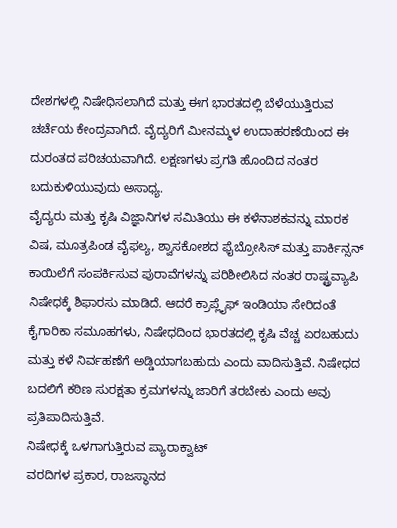ದೇಶಗಳಲ್ಲಿ ನಿಷೇಧಿಸಲಾಗಿದೆ ಮತ್ತು ಈಗ ಭಾರತದಲ್ಲಿ ಬೆಳೆಯುತ್ತಿರುವ ಚರ್ಚೆಯ ಕೇಂದ್ರವಾಗಿದೆ. ವೈದ್ಯರಿಗೆ ಮೀನಮ್ಮಳ ಉದಾಹರಣೆಯಿಂದ ಈ ದುರಂತದ ಪರಿಚಯವಾಗಿದೆ. ಲಕ್ಷಣಗಳು ಪ್ರಗತಿ ಹೊಂದಿದ ನಂತರ ಬದುಕುಳಿಯುವುದು ಅಸಾಧ್ಯ.
ವೈದ್ಯರು ಮತ್ತು ಕೃಷಿ ವಿಜ್ಞಾನಿಗಳ ಸಮಿತಿಯು ಈ ಕಳೆನಾಶಕವನ್ನು ಮಾರಕ ವಿಷ, ಮೂತ್ರಪಿಂಡ ವೈಫಲ್ಯ, ಶ್ವಾಸಕೋಶದ ಫೈಬ್ರೋಸಿಸ್ ಮತ್ತು ಪಾರ್ಕಿನ್ಸನ್ ಕಾಯಿಲೆಗೆ ಸಂಪರ್ಕಿಸುವ ಪುರಾವೆಗಳನ್ನು ಪರಿಶೀಲಿಸಿದ ನಂತರ ರಾಷ್ಟ್ರವ್ಯಾಪಿ ನಿಷೇಧಕ್ಕೆ ಶಿಫಾರಸು ಮಾಡಿದೆ. ಆದರೆ ಕ್ರಾಪ್ಲೈಫ್ ಇಂಡಿಯಾ ಸೇರಿದಂತೆ ಕೈಗಾರಿಕಾ ಸಮೂಹಗಳು, ನಿಷೇಧದಿಂದ ಭಾರತದಲ್ಲಿ ಕೃಷಿ ವೆಚ್ಚ ಏರಬಹುದು ಮತ್ತು ಕಳೆ ನಿರ್ವಹಣೆಗೆ ಅಡ್ಡಿಯಾಗಬಹುದು ಎಂದು ವಾದಿಸುತ್ತಿವೆ. ನಿಷೇಧದ ಬದಲಿಗೆ ಕಠಿಣ ಸುರಕ್ಷತಾ ಕ್ರಮಗಳನ್ನು ಜಾರಿಗೆ ತರಬೇಕು ಎಂದು ಅವು ಪ್ರತಿಪಾದಿಸುತ್ತಿವೆ.
ನಿಷೇಧಕ್ಕೆ ಒಳಗಾಗುತ್ತಿರುವ ಪ್ಯಾರಾಕ್ವಾಟ್
ವರದಿಗಳ ಪ್ರಕಾರ, ರಾಜಸ್ಥಾನದ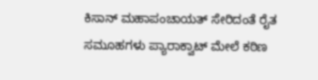ಕಿಸಾನ್ ಮಹಾಪಂಚಾಯತ್ ಸೇರಿದಂತೆ ರೈತ ಸಮೂಹಗಳು ಪ್ಯಾರಾಕ್ವಾಟ್ ಮೇಲೆ ಕಠಿಣ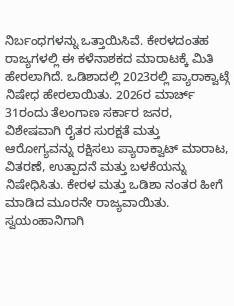ನಿರ್ಬಂಧಗಳನ್ನು ಒತ್ತಾಯಿಸಿವೆ. ಕೇರಳದಂತಹ ರಾಜ್ಯಗಳಲ್ಲಿ ಈ ಕಳೆನಾಶಕದ ಮಾರಾಟಕ್ಕೆ ಮಿತಿ ಹೇರಲಾಗಿದೆ. ಒಡಿಶಾದಲ್ಲಿ 2023ರಲ್ಲಿ ಪ್ಯಾರಾಕ್ವಾಟ್ಗೆ ನಿಷೇಧ ಹೇರಲಾಯಿತು. 2026ರ ಮಾರ್ಚ್ 31ರಂದು ತೆಲಂಗಾಣ ಸರ್ಕಾರ ಜನರ, ವಿಶೇಷವಾಗಿ ರೈತರ ಸುರಕ್ಷತೆ ಮತ್ತು ಆರೋಗ್ಯವನ್ನು ರಕ್ಷಿಸಲು ಪ್ಯಾರಾಕ್ವಾಟ್ ಮಾರಾಟ, ವಿತರಣೆ, ಉತ್ಪಾದನೆ ಮತ್ತು ಬಳಕೆಯನ್ನು ನಿಷೇಧಿಸಿತು. ಕೇರಳ ಮತ್ತು ಒಡಿಶಾ ನಂತರ ಹೀಗೆ ಮಾಡಿದ ಮೂರನೇ ರಾಜ್ಯವಾಯಿತು. ಸ್ವಯಂಹಾನಿಗಾಗಿ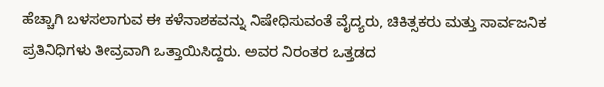ಹೆಚ್ಚಾಗಿ ಬಳಸಲಾಗುವ ಈ ಕಳೆನಾಶಕವನ್ನು ನಿಷೇಧಿಸುವಂತೆ ವೈದ್ಯರು, ಚಿಕಿತ್ಸಕರು ಮತ್ತು ಸಾರ್ವಜನಿಕ ಪ್ರತಿನಿಧಿಗಳು ತೀವ್ರವಾಗಿ ಒತ್ತಾಯಿಸಿದ್ದರು. ಅವರ ನಿರಂತರ ಒತ್ತಡದ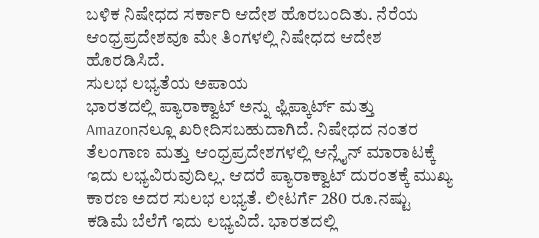ಬಳಿಕ ನಿಷೇಧದ ಸರ್ಕಾರಿ ಆದೇಶ ಹೊರಬಂದಿತು. ನೆರೆಯ ಆಂಧ್ರಪ್ರದೇಶವೂ ಮೇ ತಿಂಗಳಲ್ಲಿ ನಿಷೇಧದ ಆದೇಶ ಹೊರಡಿಸಿದೆ.
ಸುಲಭ ಲಭ್ಯತೆಯ ಅಪಾಯ
ಭಾರತದಲ್ಲಿ ಪ್ಯಾರಾಕ್ವಾಟ್ ಅನ್ನು ಫ್ಲಿಪ್ಕಾರ್ಟ್ ಮತ್ತು Amazonನಲ್ಲೂ ಖರೀದಿಸಬಹುದಾಗಿದೆ. ನಿಷೇಧದ ನಂತರ ತೆಲಂಗಾಣ ಮತ್ತು ಆಂಧ್ರಪ್ರದೇಶಗಳಲ್ಲಿ ಆನ್ಲೈನ್ ಮಾರಾಟಕ್ಕೆ ಇದು ಲಭ್ಯವಿರುವುದಿಲ್ಲ. ಆದರೆ ಪ್ಯಾರಾಕ್ವಾಟ್ ದುರಂತಕ್ಕೆ ಮುಖ್ಯ ಕಾರಣ ಅದರ ಸುಲಭ ಲಭ್ಯತೆ. ಲೀಟರ್ಗೆ 280 ರೂ.ನಷ್ಟು ಕಡಿಮೆ ಬೆಲೆಗೆ ಇದು ಲಭ್ಯವಿದೆ. ಭಾರತದಲ್ಲಿ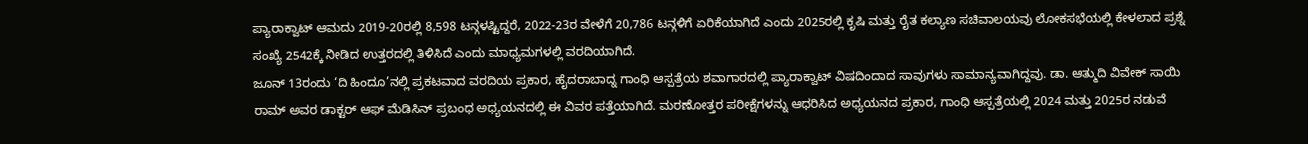ಪ್ಯಾರಾಕ್ವಾಟ್ ಆಮದು 2019-20ರಲ್ಲಿ 8,598 ಟನ್ಗಳಷ್ಟಿದ್ದರೆ, 2022-23ರ ವೇಳೆಗೆ 20,786 ಟನ್ಗಳಿಗೆ ಏರಿಕೆಯಾಗಿದೆ ಎಂದು 2025ರಲ್ಲಿ ಕೃಷಿ ಮತ್ತು ರೈತ ಕಲ್ಯಾಣ ಸಚಿವಾಲಯವು ಲೋಕಸಭೆಯಲ್ಲಿ ಕೇಳಲಾದ ಪ್ರಶ್ನೆ ಸಂಖ್ಯೆ 2542ಕ್ಕೆ ನೀಡಿದ ಉತ್ತರದಲ್ಲಿ ತಿಳಿಸಿದೆ ಎಂದು ಮಾಧ್ಯಮಗಳಲ್ಲಿ ವರದಿಯಾಗಿದೆ.
ಜೂನ್ 13ರಂದು ‘ದಿ ಹಿಂದೂ’ನಲ್ಲಿ ಪ್ರಕಟವಾದ ವರದಿಯ ಪ್ರಕಾರ, ಹೈದರಾಬಾದ್ನ ಗಾಂಧಿ ಆಸ್ಪತ್ರೆಯ ಶವಾಗಾರದಲ್ಲಿ ಪ್ಯಾರಾಕ್ವಾಟ್ ವಿಷದಿಂದಾದ ಸಾವುಗಳು ಸಾಮಾನ್ಯವಾಗಿದ್ದವು. ಡಾ. ಆತ್ಮುದಿ ವಿವೇಕ್ ಸಾಯಿ ರಾಮ್ ಅವರ ಡಾಕ್ಟರ್ ಆಫ್ ಮೆಡಿಸಿನ್ ಪ್ರಬಂಧ ಅಧ್ಯಯನದಲ್ಲಿ ಈ ವಿವರ ಪತ್ತೆಯಾಗಿದೆ. ಮರಣೋತ್ತರ ಪರೀಕ್ಷೆಗಳನ್ನು ಆಧರಿಸಿದ ಅಧ್ಯಯನದ ಪ್ರಕಾರ, ಗಾಂಧಿ ಆಸ್ಪತ್ರೆಯಲ್ಲಿ 2024 ಮತ್ತು 2025ರ ನಡುವೆ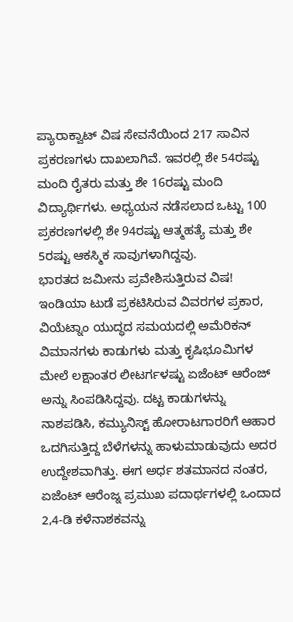ಪ್ಯಾರಾಕ್ವಾಟ್ ವಿಷ ಸೇವನೆಯಿಂದ 217 ಸಾವಿನ ಪ್ರಕರಣಗಳು ದಾಖಲಾಗಿವೆ. ಇವರಲ್ಲಿ ಶೇ 54ರಷ್ಟು ಮಂದಿ ರೈತರು ಮತ್ತು ಶೇ 16ರಷ್ಟು ಮಂದಿ ವಿದ್ಯಾರ್ಥಿಗಳು. ಅಧ್ಯಯನ ನಡೆಸಲಾದ ಒಟ್ಟು 100 ಪ್ರಕರಣಗಳಲ್ಲಿ ಶೇ 94ರಷ್ಟು ಆತ್ಮಹತ್ಯೆ ಮತ್ತು ಶೇ 5ರಷ್ಟು ಆಕಸ್ಮಿಕ ಸಾವುಗಳಾಗಿದ್ದವು.
ಭಾರತದ ಜಮೀನು ಪ್ರವೇಶಿಸುತ್ತಿರುವ ವಿಷ!
ಇಂಡಿಯಾ ಟುಡೆ ಪ್ರಕಟಿಸಿರುವ ವಿವರಗಳ ಪ್ರಕಾರ, ವಿಯೆಟ್ನಾಂ ಯುದ್ಧದ ಸಮಯದಲ್ಲಿ ಅಮೆರಿಕನ್ ವಿಮಾನಗಳು ಕಾಡುಗಳು ಮತ್ತು ಕೃಷಿಭೂಮಿಗಳ ಮೇಲೆ ಲಕ್ಷಾಂತರ ಲೀಟರ್ಗಳಷ್ಟು ಏಜೆಂಟ್ ಆರೆಂಜ್ ಅನ್ನು ಸಿಂಪಡಿಸಿದ್ದವು. ದಟ್ಟ ಕಾಡುಗಳನ್ನು ನಾಶಪಡಿಸಿ, ಕಮ್ಯುನಿಸ್ಟ್ ಹೋರಾಟಗಾರರಿಗೆ ಆಹಾರ ಒದಗಿಸುತ್ತಿದ್ದ ಬೆಳೆಗಳನ್ನು ಹಾಳುಮಾಡುವುದು ಅದರ ಉದ್ದೇಶವಾಗಿತ್ತು. ಈಗ ಅರ್ಧ ಶತಮಾನದ ನಂತರ, ಏಜೆಂಟ್ ಆರೆಂಜ್ನ ಪ್ರಮುಖ ಪದಾರ್ಥಗಳಲ್ಲಿ ಒಂದಾದ 2,4-ಡಿ ಕಳೆನಾಶಕವನ್ನು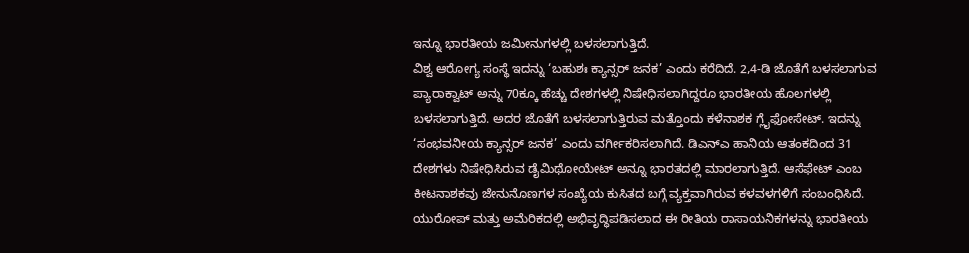ಇನ್ನೂ ಭಾರತೀಯ ಜಮೀನುಗಳಲ್ಲಿ ಬಳಸಲಾಗುತ್ತಿದೆ.
ವಿಶ್ವ ಆರೋಗ್ಯ ಸಂಸ್ಥೆ ಇದನ್ನು ‘ಬಹುಶಃ ಕ್ಯಾನ್ಸರ್ ಜನಕ’ ಎಂದು ಕರೆದಿದೆ. 2,4-ಡಿ ಜೊತೆಗೆ ಬಳಸಲಾಗುವ ಪ್ಯಾರಾಕ್ವಾಟ್ ಅನ್ನು 70ಕ್ಕೂ ಹೆಚ್ಚು ದೇಶಗಳಲ್ಲಿ ನಿಷೇಧಿಸಲಾಗಿದ್ದರೂ ಭಾರತೀಯ ಹೊಲಗಳಲ್ಲಿ ಬಳಸಲಾಗುತ್ತಿದೆ. ಅದರ ಜೊತೆಗೆ ಬಳಸಲಾಗುತ್ತಿರುವ ಮತ್ತೊಂದು ಕಳೆನಾಶಕ ಗ್ಲೈಫೋಸೇಟ್. ಇದನ್ನು ‘ಸಂಭವನೀಯ ಕ್ಯಾನ್ಸರ್ ಜನಕ’ ಎಂದು ವರ್ಗೀಕರಿಸಲಾಗಿದೆ. ಡಿಎನ್ಎ ಹಾನಿಯ ಆತಂಕದಿಂದ 31 ದೇಶಗಳು ನಿಷೇಧಿಸಿರುವ ಡೈಮಿಥೋಯೇಟ್ ಅನ್ನೂ ಭಾರತದಲ್ಲಿ ಮಾರಲಾಗುತ್ತಿದೆ. ಆಸೆಫೇಟ್ ಎಂಬ ಕೀಟನಾಶಕವು ಜೇನುನೊಣಗಳ ಸಂಖ್ಯೆಯ ಕುಸಿತದ ಬಗ್ಗೆ ವ್ಯಕ್ತವಾಗಿರುವ ಕಳವಳಗಳಿಗೆ ಸಂಬಂಧಿಸಿದೆ.
ಯುರೋಪ್ ಮತ್ತು ಅಮೆರಿಕದಲ್ಲಿ ಅಭಿವೃದ್ಧಿಪಡಿಸಲಾದ ಈ ರೀತಿಯ ರಾಸಾಯನಿಕಗಳನ್ನು ಭಾರತೀಯ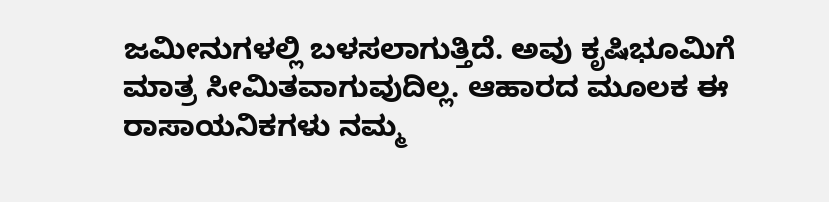ಜಮೀನುಗಳಲ್ಲಿ ಬಳಸಲಾಗುತ್ತಿದೆ. ಅವು ಕೃಷಿಭೂಮಿಗೆ ಮಾತ್ರ ಸೀಮಿತವಾಗುವುದಿಲ್ಲ. ಆಹಾರದ ಮೂಲಕ ಈ ರಾಸಾಯನಿಕಗಳು ನಮ್ಮ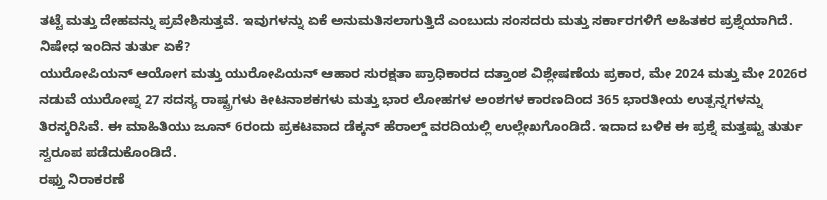ತಟ್ಟೆ ಮತ್ತು ದೇಹವನ್ನು ಪ್ರವೇಶಿಸುತ್ತವೆ. ಇವುಗಳನ್ನು ಏಕೆ ಅನುಮತಿಸಲಾಗುತ್ತಿದೆ ಎಂಬುದು ಸಂಸದರು ಮತ್ತು ಸರ್ಕಾರಗಳಿಗೆ ಅಹಿತಕರ ಪ್ರಶ್ನೆಯಾಗಿದೆ.
ನಿಷೇಧ ಇಂದಿನ ತುರ್ತು ಏಕೆ?
ಯುರೋಪಿಯನ್ ಆಯೋಗ ಮತ್ತು ಯುರೋಪಿಯನ್ ಆಹಾರ ಸುರಕ್ಷತಾ ಪ್ರಾಧಿಕಾರದ ದತ್ತಾಂಶ ವಿಶ್ಲೇಷಣೆಯ ಪ್ರಕಾರ, ಮೇ 2024 ಮತ್ತು ಮೇ 2026ರ ನಡುವೆ ಯುರೋಪ್ನ 27 ಸದಸ್ಯ ರಾಷ್ಟ್ರಗಳು ಕೀಟನಾಶಕಗಳು ಮತ್ತು ಭಾರ ಲೋಹಗಳ ಅಂಶಗಳ ಕಾರಣದಿಂದ 365 ಭಾರತೀಯ ಉತ್ಪನ್ನಗಳನ್ನು ತಿರಸ್ಕರಿಸಿವೆ. ಈ ಮಾಹಿತಿಯು ಜೂನ್ 6ರಂದು ಪ್ರಕಟವಾದ ಡೆಕ್ಕನ್ ಹೆರಾಲ್ಡ್ ವರದಿಯಲ್ಲಿ ಉಲ್ಲೇಖಗೊಂಡಿದೆ. ಇದಾದ ಬಳಿಕ ಈ ಪ್ರಶ್ನೆ ಮತ್ತಷ್ಟು ತುರ್ತು ಸ್ವರೂಪ ಪಡೆದುಕೊಂಡಿದೆ.
ರಫ್ತು ನಿರಾಕರಣೆ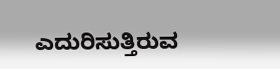ಎದುರಿಸುತ್ತಿರುವ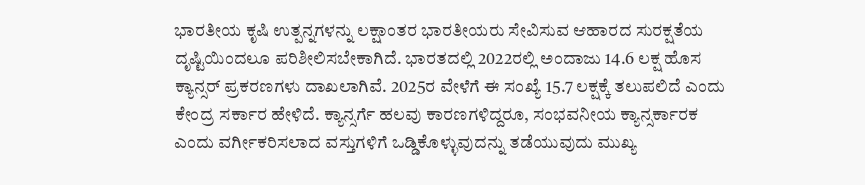ಭಾರತೀಯ ಕೃಷಿ ಉತ್ಪನ್ನಗಳನ್ನು ಲಕ್ಷಾಂತರ ಭಾರತೀಯರು ಸೇವಿಸುವ ಆಹಾರದ ಸುರಕ್ಷತೆಯ ದೃಷ್ಟಿಯಿಂದಲೂ ಪರಿಶೀಲಿಸಬೇಕಾಗಿದೆ. ಭಾರತದಲ್ಲಿ 2022ರಲ್ಲಿ ಅಂದಾಜು 14.6 ಲಕ್ಷ ಹೊಸ ಕ್ಯಾನ್ಸರ್ ಪ್ರಕರಣಗಳು ದಾಖಲಾಗಿವೆ. 2025ರ ವೇಳೆಗೆ ಈ ಸಂಖ್ಯೆ 15.7 ಲಕ್ಷಕ್ಕೆ ತಲುಪಲಿದೆ ಎಂದು ಕೇಂದ್ರ ಸರ್ಕಾರ ಹೇಳಿದೆ. ಕ್ಯಾನ್ಸರ್ಗೆ ಹಲವು ಕಾರಣಗಳಿದ್ದರೂ, ಸಂಭವನೀಯ ಕ್ಯಾನ್ಸರ್ಕಾರಕ ಎಂದು ವರ್ಗೀಕರಿಸಲಾದ ವಸ್ತುಗಳಿಗೆ ಒಡ್ಡಿಕೊಳ್ಳುವುದನ್ನು ತಡೆಯುವುದು ಮುಖ್ಯ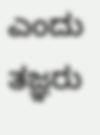ಎಂದು ತಜ್ಞರು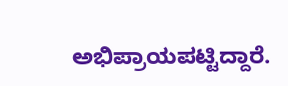ಅಭಿಪ್ರಾಯಪಟ್ಟಿದ್ದಾರೆ.